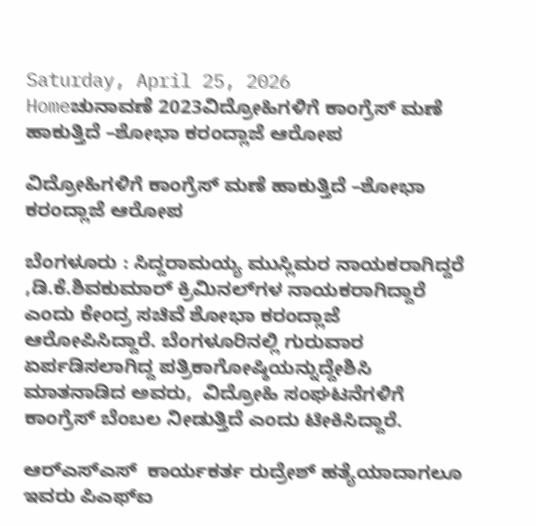Saturday, April 25, 2026
Homeಚುನಾವಣೆ 2023ವಿದ್ರೋಹಿಗಳಿಗೆ ಕಾಂಗ್ರೆಸ್‌ ಮಣೆ ಹಾಕುತ್ತಿದೆ –ಶೋಭಾ ಕರಂದ್ಲಾಜೆ ಆರೋಪ

ವಿದ್ರೋಹಿಗಳಿಗೆ ಕಾಂಗ್ರೆಸ್‌ ಮಣೆ ಹಾಕುತ್ತಿದೆ –ಶೋಭಾ ಕರಂದ್ಲಾಜೆ ಆರೋಪ

ಬೆಂಗಳೂರು : ಸಿದ್ದರಾಮಯ್ಯ ಮುಸ್ಲಿಮರ ನಾಯಕರಾಗಿದ್ದರೆ ,ಡಿ.ಕೆ.ಶಿವಕುಮಾರ್‌ ಕ್ರಿಮಿನಲ್‌ಗಳ ನಾಯಕರಾಗಿದ್ದಾರೆ ಎಂದು ಕೇಂದ್ರ ಸಚಿವೆ ಶೋಭಾ ಕರಂದ್ಲಾಜೆ ಆರೋಪಿಸಿದ್ದಾರೆ. ಬೆಂಗಳೂರಿನಲ್ಲಿ ಗುರುವಾರ ಏರ್ಪಡಿಸಲಾಗಿದ್ದ ಪತ್ರಿಕಾಗೋಷ್ಠಿಯನ್ನುದ್ದೇಶಿಸಿ ಮಾತನಾಡಿದ ಅವರು,  ವಿದ್ರೋಹಿ ಸಂಘಟನೆಗಳಿಗೆ ಕಾಂಗ್ರೆಸ್‌ ಬೆಂಬಲ ನೀಡುತ್ತಿದೆ ಎಂದು ಟೀಕಿಸಿದ್ದಾರೆ.

ಆರ್‌ಎಸ್‌ಎಸ್  ಕಾರ್ಯಕರ್ತ ರುದ್ರೇಶ್‌ ಹತ್ಯೆಯಾದಾಗಲೂ ಇವರು ಪಿಎಫ್‌ಐ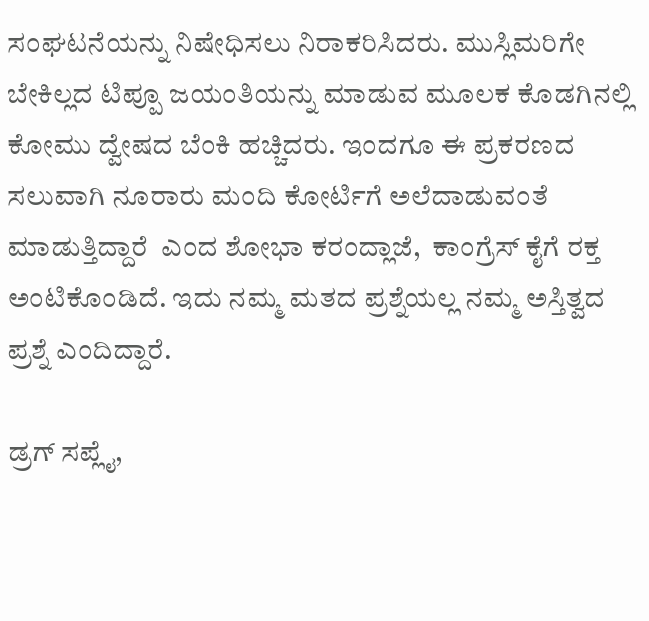ಸಂಘಟನೆಯನ್ನು ನಿಷೇಧಿಸಲು ನಿರಾಕರಿಸಿದರು. ಮುಸ್ಲಿಮರಿಗೇ ಬೇಕಿಲ್ಲದ ಟಿಪ್ಪೂ ಜಯಂತಿಯನ್ನು ಮಾಡುವ ಮೂಲಕ ಕೊಡಗಿನಲ್ಲಿ ಕೋಮು ದ್ವೇಷದ ಬೆಂಕಿ ಹಚ್ಚಿದರು. ಇಂದಗೂ ಈ ಪ್ರಕರಣದ ಸಲುವಾಗಿ ನೂರಾರು ಮಂದಿ ಕೋರ್ಟಿಗೆ ಅಲೆದಾಡುವಂತೆ ಮಾಡುತ್ತಿದ್ದಾರೆ  ಎಂದ ಶೋಭಾ ಕರಂದ್ಲಾಜೆ,  ಕಾಂಗ್ರೆಸ್‌ ಕೈಗೆ ರಕ್ತ ಅಂಟಿಕೊಂಡಿದೆ. ಇದು ನಮ್ಮ ಮತದ ಪ್ರಶ್ನೆಯಲ್ಲ ನಮ್ಮ ಅಸ್ತಿತ್ವದ ಪ್ರಶ್ನೆ ಎಂದಿದ್ದಾರೆ.

ಡ್ರಗ್‌ ಸಪ್ಲೈ,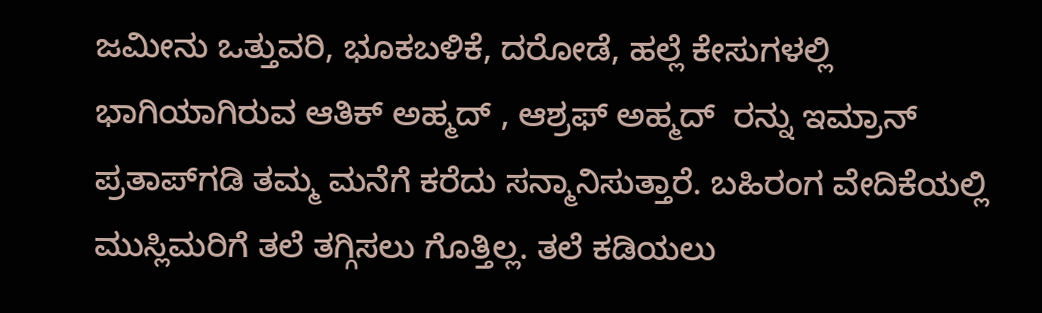ಜಮೀನು ಒತ್ತುವರಿ, ಭೂಕಬಳಿಕೆ, ದರೋಡೆ, ಹಲ್ಲೆ ಕೇಸುಗಳಲ್ಲಿ ಭಾಗಿಯಾಗಿರುವ ಆತಿಕ್‌ ಅಹ್ಮದ್‌ , ಆಶ್ರಫ್‌ ಅಹ್ಮದ್‌  ರನ್ನು ಇಮ್ರಾನ್‌ ಪ್ರತಾಪ್‌ಗಡಿ ತಮ್ಮ ಮನೆಗೆ ಕರೆದು ಸನ್ಮಾನಿಸುತ್ತಾರೆ. ಬಹಿರಂಗ ವೇದಿಕೆಯಲ್ಲಿ ಮುಸ್ಲಿಮರಿಗೆ ತಲೆ ತಗ್ಗಿಸಲು ಗೊತ್ತಿಲ್ಲ. ತಲೆ ಕಡಿಯಲು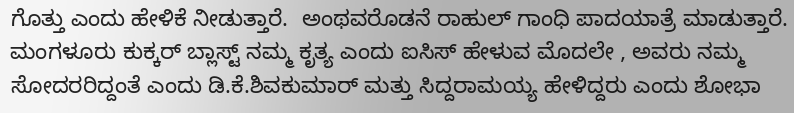ಗೊತ್ತು ಎಂದು ಹೇಳಿಕೆ ನೀಡುತ್ತಾರೆ.  ಅಂಥವರೊಡನೆ ರಾಹುಲ್‌ ಗಾಂಧಿ ಪಾದಯಾತ್ರೆ ಮಾಡುತ್ತಾರೆ. ಮಂಗಳೂರು ಕುಕ್ಕರ್‌ ಬ್ಲಾಸ್ಟ್‌ ನಮ್ಮ ಕೃತ್ಯ ಎಂದು ಐಸಿಸ್‌ ಹೇಳುವ ಮೊದಲೇ , ಅವರು ನಮ್ಮ  ಸೋದರರಿದ್ದಂತೆ ಎಂದು ಡಿ.ಕೆ.ಶಿವಕುಮಾರ್‌ ಮತ್ತು ಸಿದ್ದರಾಮಯ್ಯ ಹೇಳಿದ್ದರು ಎಂದು ಶೋಭಾ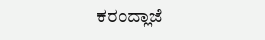ಕರಂದ್ಲಾಜೆ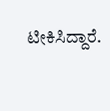ಟೀಕಿಸಿದ್ದಾರೆ.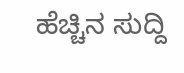ಹೆಚ್ಚಿನ ಸುದ್ದಿ